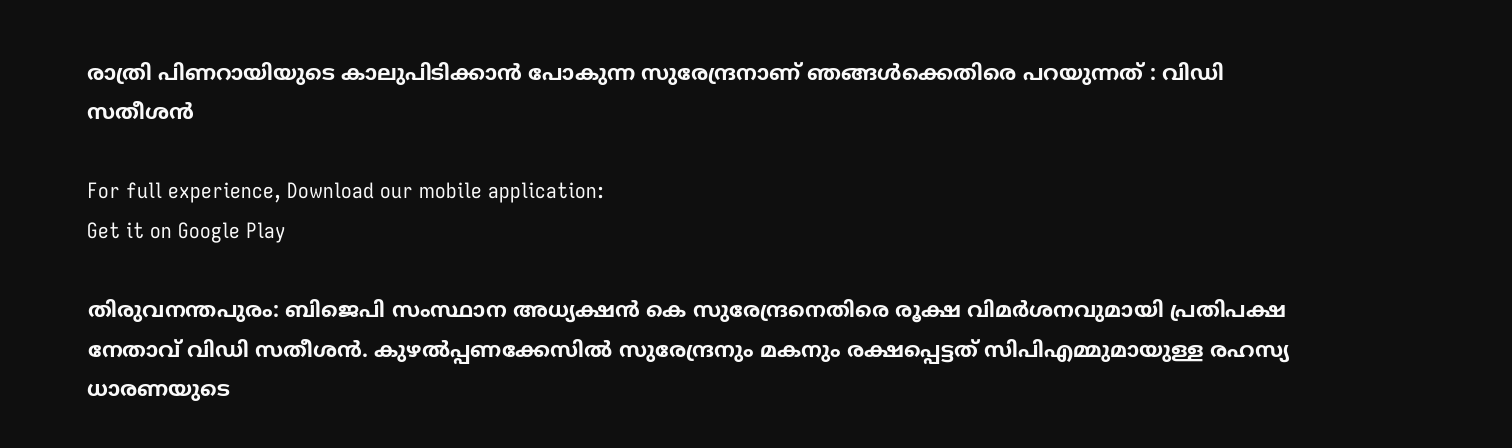രാത്രി പിണറായിയുടെ കാലുപിടിക്കാൻ പോകുന്ന സുരേന്ദ്രനാണ് ഞങ്ങൾക്കെതിരെ പറയുന്നത് : വിഡി സതീശൻ

For full experience, Download our mobile application:
Get it on Google Play

തിരുവനന്തപുരം: ബിജെപി സംസ്ഥാന അധ്യക്ഷന്‍ കെ സുരേന്ദ്രനെതിരെ രൂക്ഷ വിമര്‍ശനവുമായി പ്രതിപക്ഷ നേതാവ് വിഡി സതീശന്‍. കുഴല്‍പ്പണക്കേസില്‍ സുരേന്ദ്രനും മകനും രക്ഷപ്പെട്ടത് സിപിഎമ്മുമായുള്ള രഹസ്യ ധാരണയുടെ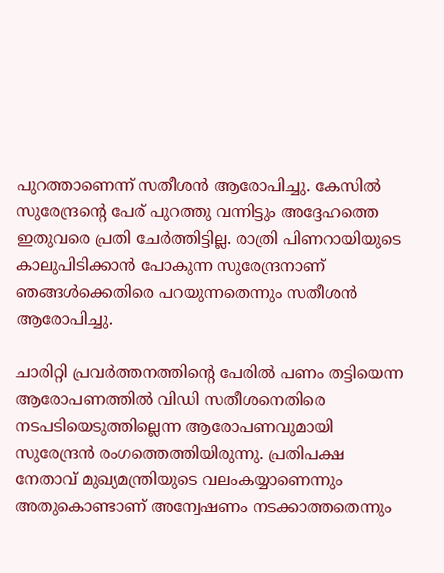പുറത്താണെന്ന് സതീശന്‍ ആരോപിച്ചു. കേസില്‍ സുരേന്ദ്രന്റെ പേര് പുറത്തു വന്നിട്ടും അദ്ദേഹത്തെ ഇതുവരെ പ്രതി ചേര്‍ത്തിട്ടില്ല. രാത്രി പിണറായിയുടെ കാലുപിടിക്കാന്‍ പോകുന്ന സുരേന്ദ്രനാണ് ഞങ്ങള്‍ക്കെതിരെ പറയുന്നതെന്നും സതീശന്‍ ആരോപിച്ചു.

ചാരിറ്റി പ്രവര്‍ത്തനത്തിന്റെ പേരില്‍ പണം തട്ടിയെന്ന ആരോപണത്തില്‍ വിഡി സതീശനെതിരെ നടപടിയെടുത്തില്ലെന്ന ആരോപണവുമായി സുരേന്ദ്രന്‍ രംഗത്തെത്തിയിരുന്നു. പ്രതിപക്ഷ നേതാവ് മുഖ്യമന്ത്രിയുടെ വലംകയ്യാണെന്നും അതുകൊണ്ടാണ് അന്വേഷണം നടക്കാത്തതെന്നും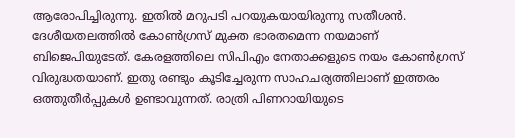ആരോപിച്ചിരുന്നു. ഇതില്‍ മറുപടി പറയുകയായിരുന്നു സതീശന്‍. ദേശീയതലത്തില്‍ കോണ്‍ഗ്രസ് മുക്ത ഭാരതമെന്ന നയമാണ് ബിജെപിയുടേത്. കേരളത്തിലെ സിപിഎം നേതാക്കളുടെ നയം കോണ്‍ഗ്രസ് വിരുദ്ധതയാണ്. ഇതു രണ്ടും കൂടിച്ചേരുന്ന സാഹചര്യത്തിലാണ് ഇത്തരം ഒത്തുതീര്‍പ്പുകള്‍ ഉണ്ടാവുന്നത്. രാത്രി പിണറായിയുടെ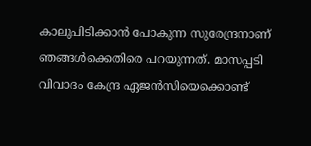കാലുപിടിക്കാന്‍ പോകുന്ന സുരേന്ദ്രനാണ് ഞങ്ങള്‍ക്കെതിരെ പറയുന്നത്. മാസപ്പടി വിവാദം കേന്ദ്ര ഏജന്‍സിയെക്കൊണ്ട്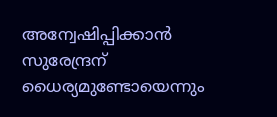അന്വേഷിപ്പിക്കാന്‍ സുരേന്ദ്രന് ധൈര്യമുണ്ടോയെന്നും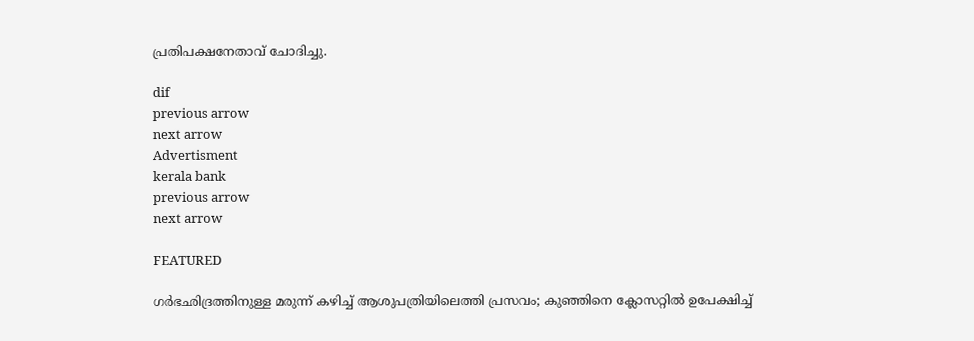പ്രതിപക്ഷനേതാവ് ചോദിച്ചു.

dif
previous arrow
next arrow
Advertisment
kerala bank
previous arrow
next arrow

FEATURED

ഗർഭഛിദ്രത്തിനുള്ള മരുന്ന് കഴിച്ച് ആശുപത്രിയിലെത്തി പ്രസവം; കുഞ്ഞിനെ ക്ലോസറ്റിൽ ഉപേക്ഷിച്ച്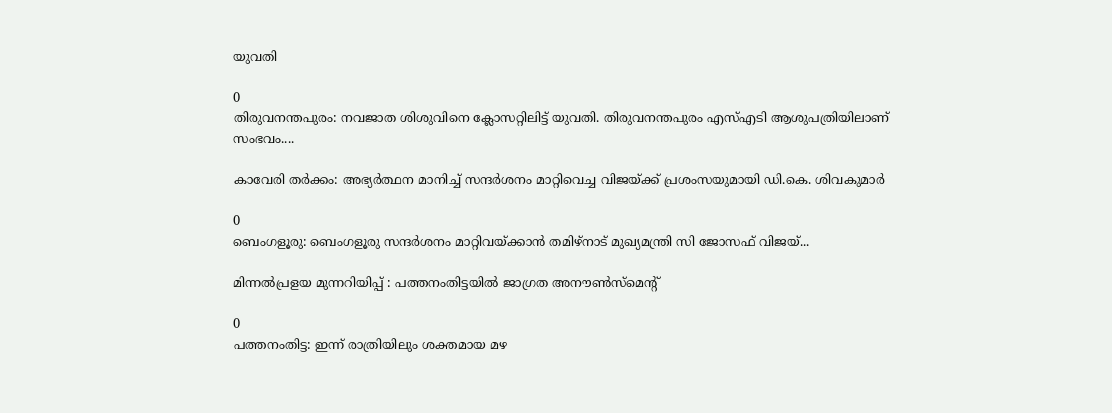യുവതി

0
തിരുവനന്തപുരം: നവജാത ശിശുവിനെ ക്ലോസറ്റിലിട്ട് യുവതി. തിരുവനന്തപുരം എസ്എടി ആശുപത്രിയിലാണ് സംഭവം....

കാവേരി തർക്കം: അഭ്യർത്ഥന മാനിച്ച് സന്ദർശനം മാറ്റിവെച്ച വിജയ്‌ക്ക് പ്രശംസയുമായി ഡി.കെ. ശിവകുമാർ

0
ബെംഗളൂരു: ബെംഗളൂരു സന്ദർശനം മാറ്റിവയ്ക്കാൻ തമിഴ്‌നാട് മുഖ്യമന്ത്രി സി ജോസഫ് വിജയ്...

മിന്നൽപ്രളയ മുന്നറിയിപ്പ് : പത്തനംതിട്ടയിൽ ജാഗ്രത അനൗൺസ്മെന്റ്

0
പത്തനംതിട്ട: ഇന്ന് രാത്രിയിലും ശക്തമായ മഴ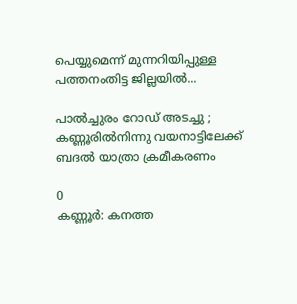പെയ്യുമെന്ന് മുന്നറിയിപ്പുള്ള പത്തനംതിട്ട ജില്ലയിൽ...

പാല്‍ച്ചുരം റോഡ് അടച്ചു ; കണ്ണൂരില്‍നിന്നു വയനാട്ടിലേക്ക് ബദല്‍ യാത്രാ ക്രമീകരണം

0
കണ്ണൂര്‍: കനത്ത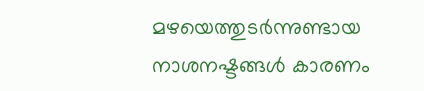മഴയെത്തുടര്‍ന്നുണ്ടായ നാശനഷ്ടങ്ങള്‍ കാരണം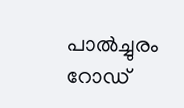പാല്‍ച്ചുരം റോഡ്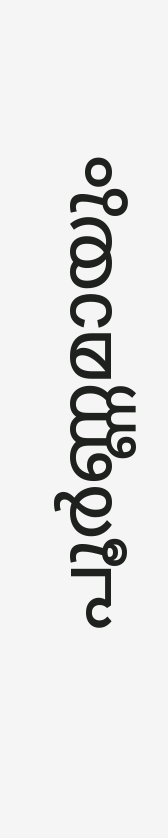പൂര്‍ണ്ണമായും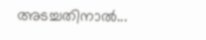അടച്ചതിനാല്‍...